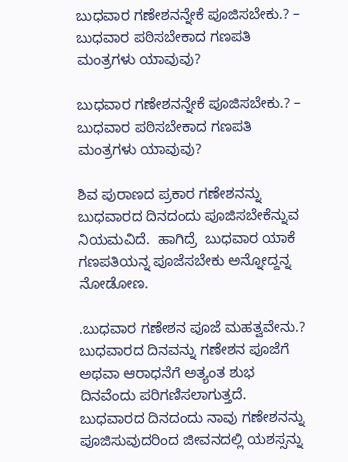ಬುಧವಾರ ಗಣೇಶನನ್ನೇಕೆ ಪೂಜಿಸಬೇಕು.? – ಬುಧವಾರ ಪಠಿಸಬೇಕಾದ ಗಣಪತಿ ಮಂತ್ರಗಳು ಯಾವುವು?

ಬುಧವಾರ ಗಣೇಶನನ್ನೇಕೆ ಪೂಜಿಸಬೇಕು.? – ಬುಧವಾರ ಪಠಿಸಬೇಕಾದ ಗಣಪತಿ ಮಂತ್ರಗಳು ಯಾವುವು?

ಶಿವ ಪುರಾಣದ ಪ್ರಕಾರ ಗಣೇಶನನ್ನು ಬುಧವಾರದ ದಿನದಂದು ಪೂಜಿಸಬೇಕೆನ್ನುವ ನಿಯಮವಿದೆ.  ಹಾಗಿದ್ರೆ  ಬುಧವಾರ ಯಾಕೆ ಗಣಪತಿಯನ್ನ ಪೂಜೆಸಬೇಕು ಅನ್ನೋದ್ದನ್ನ ನೋಡೋಣ.

.ಬುಧವಾರ ಗಣೇಶನ ಪೂಜೆ ಮಹತ್ವವೇನು.?
ಬುಧವಾರದ ದಿನವನ್ನು ಗಣೇಶನ ಪೂಜೆಗೆ ಅಥವಾ ಆರಾಧನೆಗೆ ಅತ್ಯಂತ ಶುಭ ದಿನವೆಂದು ಪರಿಗಣಿಸಲಾಗುತ್ತದೆ. ಬುಧವಾರದ ದಿನದಂದು ನಾವು ಗಣೇಶನನ್ನು ಪೂಜಿಸುವುದರಿಂದ ಜೀವನದಲ್ಲಿ ಯಶಸ್ಸನ್ನು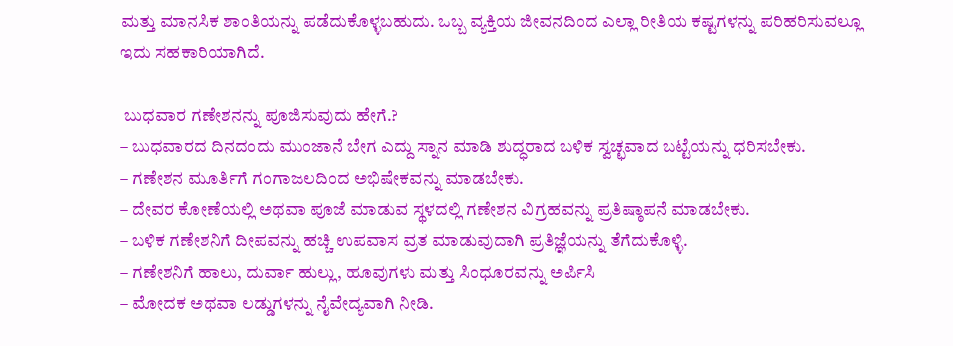ಮತ್ತು ಮಾನಸಿಕ ಶಾಂತಿಯನ್ನು ಪಡೆದುಕೊಳ್ಳಬಹುದು. ಒಬ್ಬ ವ್ಯಕ್ತಿಯ ಜೀವನದಿಂದ ಎಲ್ಲಾ ರೀತಿಯ ಕಷ್ಟಗಳನ್ನು ಪರಿಹರಿಸುವಲ್ಲೂ ಇದು ಸಹಕಾರಿಯಾಗಿದೆ.

 ಬುಧವಾರ ಗಣೇಶನನ್ನು ಪೂಜಿಸುವುದು ಹೇಗೆ.?
– ಬುಧವಾರದ ದಿನದಂದು ಮುಂಜಾನೆ ಬೇಗ ಎದ್ದು ಸ್ನಾನ ಮಾಡಿ ಶುದ್ಧರಾದ ಬಳಿಕ ಸ್ವಚ್ಛವಾದ ಬಟ್ಟೆಯನ್ನು ಧರಿಸಬೇಕು.
– ಗಣೇಶನ ಮೂರ್ತಿಗೆ ಗಂಗಾಜಲದಿಂದ ಅಭಿಷೇಕವನ್ನು ಮಾಡಬೇಕು.
– ದೇವರ ಕೋಣೆಯಲ್ಲಿ ಅಥವಾ ಪೂಜೆ ಮಾಡುವ ಸ್ಥಳದಲ್ಲಿ ಗಣೇಶನ ವಿಗ್ರಹವನ್ನು ಪ್ರತಿಷ್ಠಾಪನೆ ಮಾಡಬೇಕು.
– ಬಳಿಕ ಗಣೇಶನಿಗೆ ದೀಪವನ್ನು ಹಚ್ಚಿ ಉಪವಾಸ ವ್ರತ ಮಾಡುವುದಾಗಿ ಪ್ರತಿಜ್ಞೆಯನ್ನು ತೆಗೆದುಕೊಳ್ಳಿ.
– ಗಣೇಶನಿಗೆ ಹಾಲು, ದುರ್ವಾ ಹುಲ್ಲು, ಹೂವುಗಳು ಮತ್ತು ಸಿಂಧೂರವನ್ನು ಅರ್ಪಿಸಿ
– ಮೋದಕ ಅಥವಾ ಲಡ್ಡುಗಳನ್ನು ನೈವೇದ್ಯವಾಗಿ ನೀಡಿ.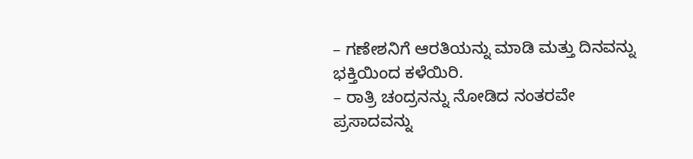– ಗಣೇಶನಿಗೆ ಆರತಿಯನ್ನು ಮಾಡಿ ಮತ್ತು ದಿನವನ್ನು ಭಕ್ತಿಯಿಂದ ಕಳೆಯಿರಿ.
– ರಾತ್ರಿ ಚಂದ್ರನನ್ನು ನೋಡಿದ ನಂತರವೇ ಪ್ರಸಾದವನ್ನು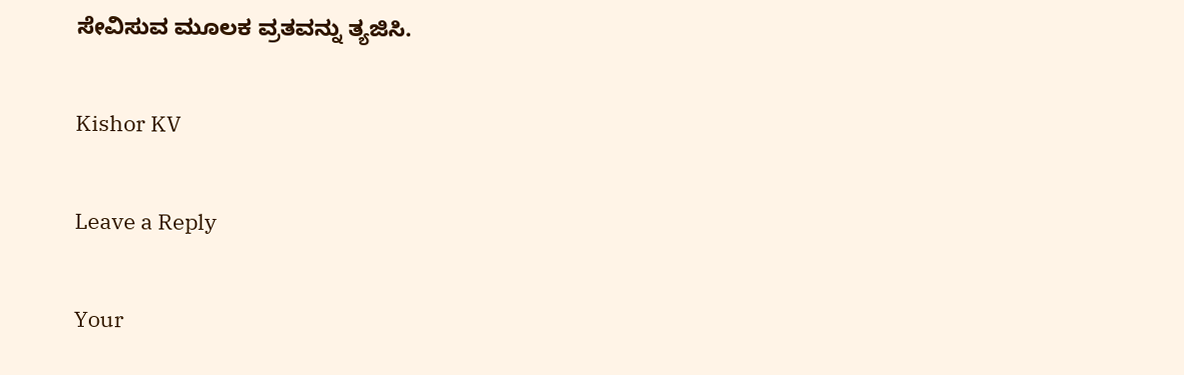ಸೇವಿಸುವ ಮೂಲಕ ವ್ರತವನ್ನು ತ್ಯಜಿಸಿ.

Kishor KV

Leave a Reply

Your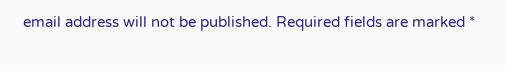email address will not be published. Required fields are marked *